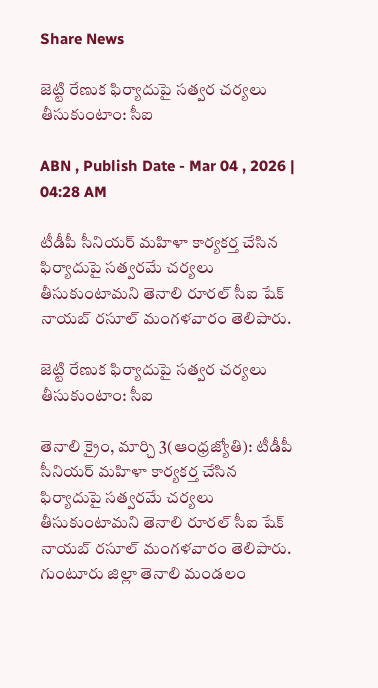Share News

జెట్టి రేణుక ఫిర్యాదుపై సత్వర చర్యలు తీసుకుంటాం: సీఐ

ABN , Publish Date - Mar 04 , 2026 | 04:28 AM

టీడీపీ సీనియర్‌ మహిళా కార్యకర్త చేసిన ఫిర్యాదుపై సత్వరమే చర్యలు తీసుకుంటామని తెనాలి రూరల్‌ సీఐ షేక్‌ నాయబ్‌ రసూల్‌ మంగళవారం తెలిపారు.

జెట్టి రేణుక ఫిర్యాదుపై సత్వర చర్యలు తీసుకుంటాం: సీఐ

తెనాలి క్రైం, మార్చి 3(ఆంధ్రజ్యోతి): టీడీపీ సీనియర్‌ మహిళా కార్యకర్త చేసిన ఫిర్యాదుపై సత్వరమే చర్యలు తీసుకుంటామని తెనాలి రూరల్‌ సీఐ షేక్‌ నాయబ్‌ రసూల్‌ మంగళవారం తెలిపారు. గుంటూరు జిల్లా తెనాలి మండలం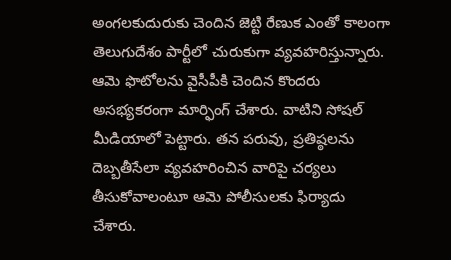అంగలకుదురుకు చెందిన జెట్టి రేణుక ఎంతో కాలంగా తెలుగుదేశం పార్టీలో చురుకుగా వ్యవహరిస్తున్నారు. ఆమె ఫొటోలను వైసీపీకి చెందిన కొందరు అసభ్యకరంగా మార్ఫింగ్‌ చేశారు. వాటిని సోషల్‌ మీడియాలో పెట్టారు. తన పరువు, ప్రతిష్ఠలను దెబ్బతీసేలా వ్యవహరించిన వారిపై చర్యలు తీసుకోవాలంటూ ఆమె పోలీసులకు ఫిర్యాదు చేశారు.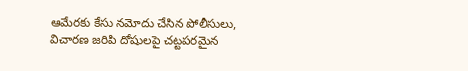ఆమేరకు కేసు నమోదు చేసిన పోలీసులు, విచారణ జరిపి దోషులపై చట్టపరమైన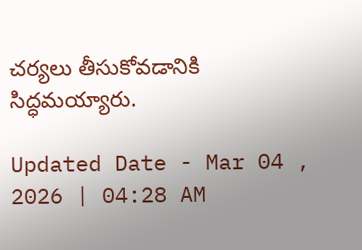చర్యలు తీసుకోవడానికి సిద్ధమయ్యారు.

Updated Date - Mar 04 , 2026 | 04:28 AM